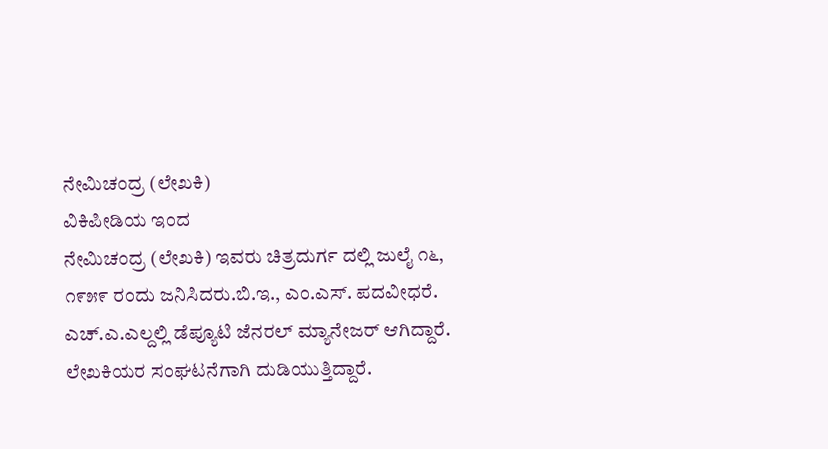ನೇಮಿಚಂದ್ರ (ಲೇಖಕಿ)
ವಿಕಿಪೀಡಿಯ ಇಂದ
ನೇಮಿಚಂದ್ರ (ಲೇಖಕಿ) ಇವರು ಚಿತ್ರದುರ್ಗ ದಲ್ಲಿ ಜುಲೈ ೧೬, ೧೯೫೯ ರಂದು ಜನಿಸಿದರು.ಬಿ.ಇ., ಎಂ.ಎಸ್. ಪದವೀಧರೆ. ಎಚ್.ಎ.ಎಲ್ದಲ್ಲಿ ಡೆಪ್ಯೂಟಿ ಜೆನರಲ್ ಮ್ಯಾನೇಜರ್ ಆಗಿದ್ದಾರೆ. ಲೇಖಕಿಯರ ಸಂಘಟನೆಗಾಗಿ ದುಡಿಯುತ್ತಿದ್ದಾರೆ.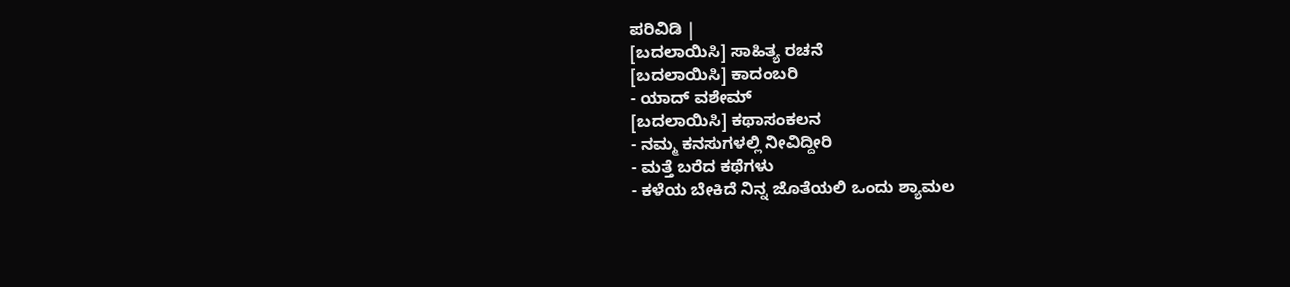ಪರಿವಿಡಿ |
[ಬದಲಾಯಿಸಿ] ಸಾಹಿತ್ಯ ರಚನೆ
[ಬದಲಾಯಿಸಿ] ಕಾದಂಬರಿ
- ಯಾದ್ ವಶೇಮ್
[ಬದಲಾಯಿಸಿ] ಕಥಾಸಂಕಲನ
- ನಮ್ಮ ಕನಸುಗಳಲ್ಲಿ ನೀವಿದ್ದೀರಿ
- ಮತ್ತೆ ಬರೆದ ಕಥೆಗಳು
- ಕಳೆಯ ಬೇಕಿದೆ ನಿನ್ನ ಜೊತೆಯಲಿ ಒಂದು ಶ್ಯಾಮಲ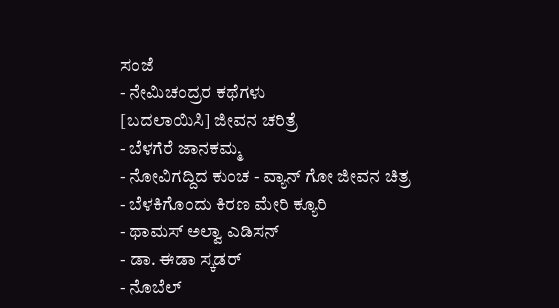ಸಂಜೆ
- ನೇಮಿಚಂದ್ರರ ಕಥೆಗಳು
[ಬದಲಾಯಿಸಿ] ಜೀವನ ಚರಿತ್ರೆ
- ಬೆಳಗೆರೆ ಜಾನಕಮ್ಮ
- ನೋವಿಗದ್ದಿದ ಕುಂಚ - ವ್ಯಾನ್ ಗೋ ಜೀವನ ಚಿತ್ರ
- ಬೆಳಕಿಗೊಂದು ಕಿರಣ ಮೇರಿ ಕ್ಯೂರಿ
- ಥಾಮಸ್ ಅಲ್ವಾ ಎಡಿಸನ್
- ಡಾ. ಈಡಾ ಸ್ಕಡರ್
- ನೊಬೆಲ್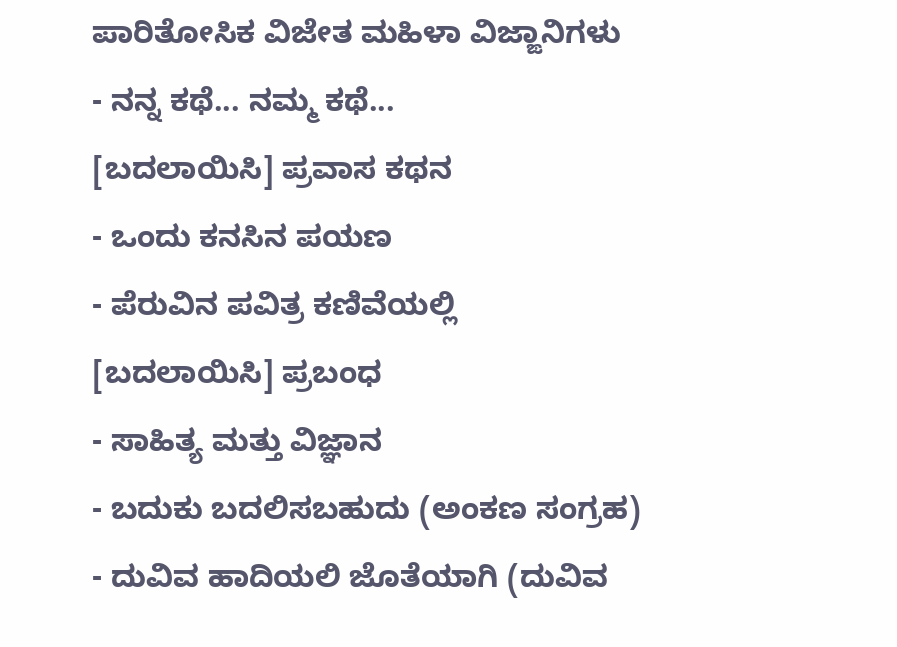ಪಾರಿತೋಸಿಕ ವಿಜೇತ ಮಹಿಳಾ ವಿಜ್ಙಾನಿಗಳು
- ನನ್ನ ಕಥೆ... ನಮ್ಮ ಕಥೆ...
[ಬದಲಾಯಿಸಿ] ಪ್ರವಾಸ ಕಥನ
- ಒಂದು ಕನಸಿನ ಪಯಣ
- ಪೆರುವಿನ ಪವಿತ್ರ ಕಣಿವೆಯಲ್ಲಿ
[ಬದಲಾಯಿಸಿ] ಪ್ರಬಂಧ
- ಸಾಹಿತ್ಯ ಮತ್ತು ವಿಜ್ಞಾನ
- ಬದುಕು ಬದಲಿಸಬಹುದು (ಅಂಕಣ ಸಂಗ್ರಹ)
- ದುವಿವ ಹಾದಿಯಲಿ ಜೊತೆಯಾಗಿ (ದುವಿವ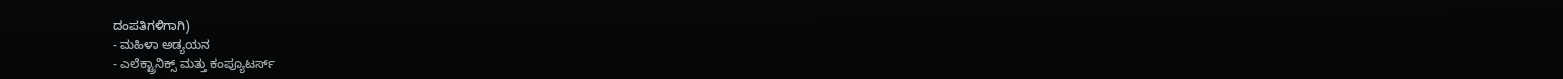ದಂಪತಿಗಳಿಗಾಗಿ)
- ಮಹಿಳಾ ಅಡ್ಯಯನ
- ಎಲೆಕ್ಟ್ರಾನಿಕ್ಸ್ ಮತ್ತು ಕಂಪ್ಯೂಟರ್ಸ್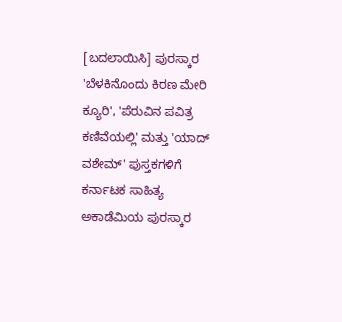[ಬದಲಾಯಿಸಿ] ಪುರಸ್ಕಾರ
'ಬೆಳಕಿನೊಂದು ಕಿರಣ ಮೇರಿ ಕ್ಯೂರಿ', 'ಪೆರುವಿನ ಪವಿತ್ರ ಕಣಿವೆಯಲ್ಲಿ' ಮತ್ತು 'ಯಾದ್ ವಶೇಮ್' ಪುಸ್ತಕಗಳಿಗೆ ಕರ್ನಾಟಕ ಸಾಹಿತ್ಯ ಅಕಾಡೆಮಿಯ ಪುರಸ್ಕಾರ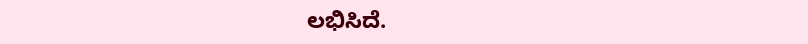ಲಭಿಸಿದೆ.